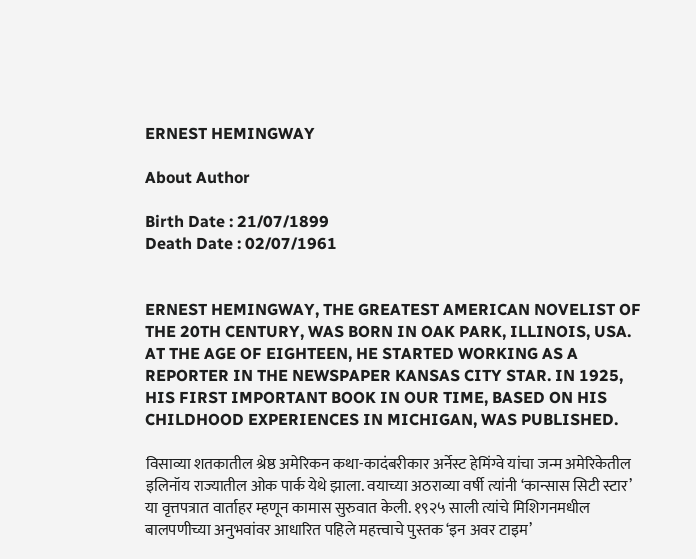ERNEST HEMINGWAY

About Author

Birth Date : 21/07/1899
Death Date : 02/07/1961


ERNEST HEMINGWAY, THE GREATEST AMERICAN NOVELIST OF THE 20TH CENTURY, WAS BORN IN OAK PARK, ILLINOIS, USA. AT THE AGE OF EIGHTEEN, HE STARTED WORKING AS A REPORTER IN THE NEWSPAPER KANSAS CITY STAR. IN 1925, HIS FIRST IMPORTANT BOOK IN OUR TIME, BASED ON HIS CHILDHOOD EXPERIENCES IN MICHIGAN, WAS PUBLISHED.

विसाव्या शतकातील श्रेष्ठ अमेरिकन कथा-कादंबरीकार अर्नेस्ट हेमिंग्वे यांचा जन्म अमेरिकेतील इलिनॉय राज्यातील ओक पार्क येथे झाला. वयाच्या अठराव्या वर्षी त्यांनी ‘कान्सास सिटी स्टार’ या वृत्तपत्रात वार्ताहर म्हणून कामास सुरुवात केली. १९२५ साली त्यांचे मिशिगनमधील बालपणीच्या अनुभवांवर आधारित पहिले महत्त्वाचे पुस्तक ‘इन अवर टाइम’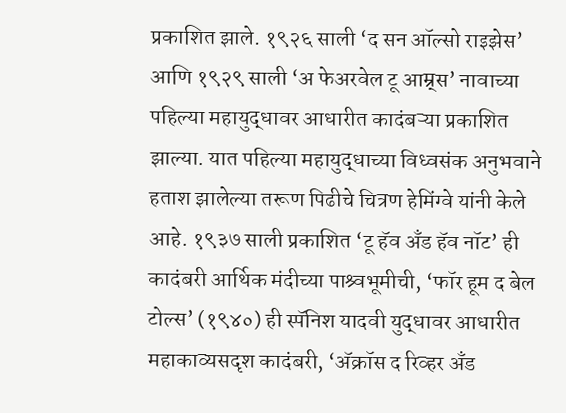प्रकाशित झाले. १९२६ साली ‘द सन ऑल्सो राइझेस’ आणि १९२९ साली ‘अ फेअरवेल टू आम्र्स’ नावाच्या पहिल्या महायुद्धावर आधारीत कादंबऱ्या प्रकाशित झाल्या. यात पहिल्या महायुद्धाच्या विध्वसंक अनुभवाने हताश झालेल्या तरूण पिढीचे चित्रण हेमिंग्वे यांनी केले आहे. १९३७ साली प्रकाशित ‘टू हॅव अँड हॅव नॉट’ ही कादंबरी आर्थिक मंदीच्या पाश्र्वभूमीची, ‘फॉर हूम द बेल टोल्स’ (१९४०) ही स्पॅनिश यादवी युद्धावर आधारीत महाकाव्यसदृश कादंबरी, ‘अ‍ॅक्रॉस द रिव्हर अँड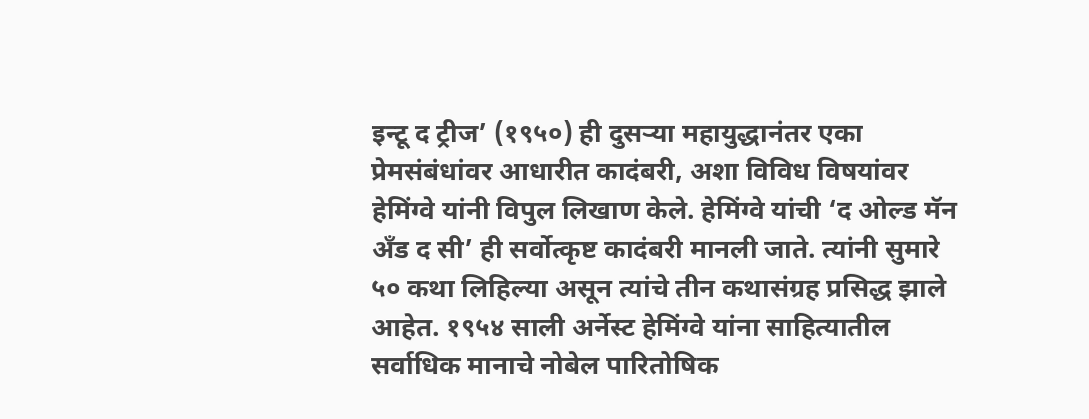इन्टू द ट्रीज’ (१९५०) ही दुसऱ्या महायुद्धानंतर एका प्रेमसंबंधांवर आधारीत कादंबरी, अशा विविध विषयांवर हेमिंग्वे यांनी विपुल लिखाण केले. हेमिंग्वे यांची ‘द ओल्ड मॅन अँड द सी’ ही सर्वोत्कृष्ट कादंबरी मानली जाते. त्यांनी सुमारे ५० कथा लिहिल्या असून त्यांचे तीन कथासंग्रह प्रसिद्ध झाले आहेत. १९५४ साली अर्नेस्ट हेमिंग्वे यांना साहित्यातील सर्वाधिक मानाचे नोबेल पारितोषिक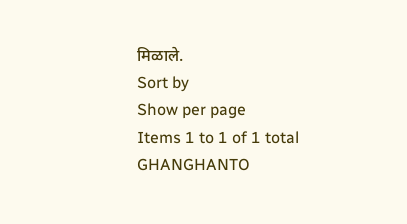मिळाले.
Sort by
Show per page
Items 1 to 1 of 1 total
GHANGHANTO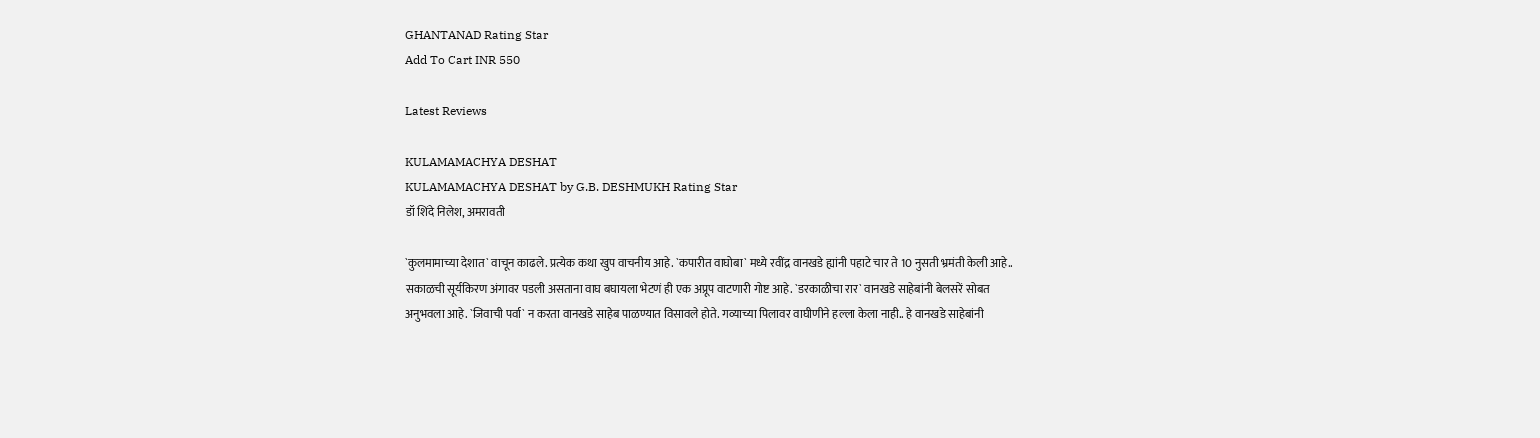GHANTANAD Rating Star
Add To Cart INR 550

Latest Reviews

KULAMAMACHYA DESHAT
KULAMAMACHYA DESHAT by G.B. DESHMUKH Rating Star
डॉ शिंदे निलेश, अमरावती

`कुलमामाच्या देशात` वाचून काढले. प्रत्येक कथा खुप वाचनीय आहे. `कपारीत वाघोबा` मध्ये रवींद्र वानखडे ह्यांनी पहाटे चार ते 10 नुसती भ्रमंती केली आहे.. सकाळची सूर्यकिरण अंगावर पडली असताना वाघ बघायला भेटणं ही एक अप्रूप वाटणारी गोष्ट आहे. `डरकाळीचा रार` वानखडे साहेबांनी बेलसरें सोबत अनुभवला आहे. `जिवाची पर्वा` न करता वानखडे साहेब पाळण्यात विसावले होते. गव्याच्या पिलावर वाघीणीने हल्ला केला नाही.. हे वानखडे साहेबांनी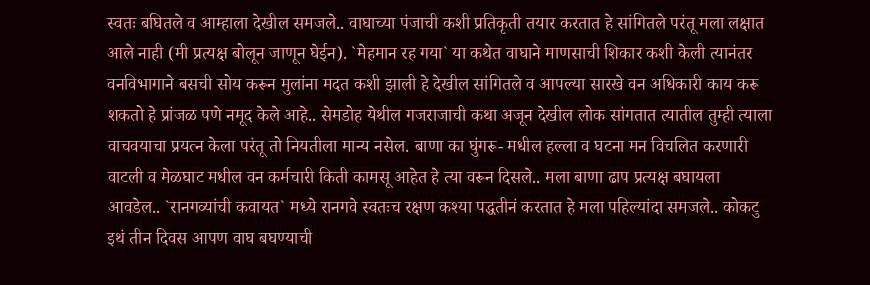स्वतः बघितले व आम्हाला देखील समजले.. वाघाच्या पंजाची कशी प्रतिकृती तयार करतात हे सांगितले परंतू मला लक्षात आले नाही (मी प्रत्यक्ष बोलून जाणून घेईन). `मेहमान रह गया` या कथेत वाघाने माणसाची शिकार कशी केली त्यानंतर वनविभागाने बसची सोय करून मुलांना मदत कशी झाली हे देखील सांगितले व आपल्या सारखे वन अधिकारी काय करू शकतो हे प्रांजळ पणे नमूद केले आहे.. सेमडोह येथील गजराजाची कथा अजून देखील लोक सांगतात त्यातील तुम्ही त्याला वाचवयाचा प्रयत्न केला परंतू तो नियतीला मान्य नसेल. बाणा का घुंगरू- मधील हल्ला व घटना मन विचलित करणारी वाटली व मेळघाट मधील वन कर्मचारी किती कामसू आहेत हे त्या वरून दिसले.. मला बाणा ढाप प्रत्यक्ष बघायला आवडेल.. `रानगव्यांची कवायत` मध्ये रानगवे स्वतःच रक्षण कश्या पद्धतीनं करतात हे मला पहिल्यांदा समजले.. कोकटु इथं तीन दिवस आपण वाघ बघण्याची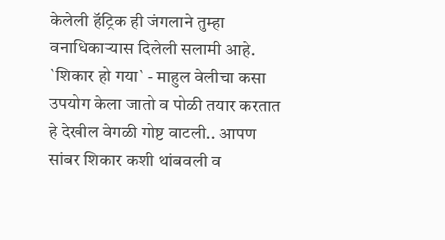केलेली हॅट्रिक ही जंगलाने तुम्हा वनाधिकार्‍यास दिलेली सलामी आहे. `शिकार हो गया` - माहुल वेलीचा कसा उपयोग केला जातो व पोळी तयार करतात हे देखील वेगळी गोष्ट वाटली.. आपण सांबर शिकार कशी थांबवली व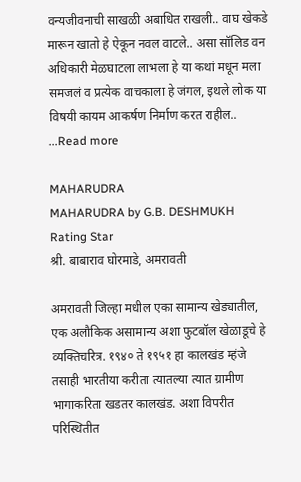वन्यजीवनाची साखळी अबाधित राखली.. वाघ खेकडे मारून खातो हे ऐकून नवल वाटले.. असा सॉलिड वन अधिकारी मेळघाटला लाभला हे या कथां मधून मला समजलं व प्रत्येक वाचकाला हे जंगल, इथले लोक या विषयी कायम आकर्षण निर्माण करत राहील.. ...Read more

MAHARUDRA
MAHARUDRA by G.B. DESHMUKH Rating Star
श्री. बाबाराव घोरमाडे, अमरावती

अमरावती जिल्हा मधील एका सामान्य खेड्यातील, एक अलौकिक असामान्य अशा फुटबॉल खेळाडूचे हे व्यक्तिचरित्र. १९४० ते १९५१ हा कालखंड म्हंजे तसाही भारतीया करीता त्यातल्या त्यात ग्रामीण भागाकरिता खडतर कालखंड. अशा विपरीत परिस्थितीत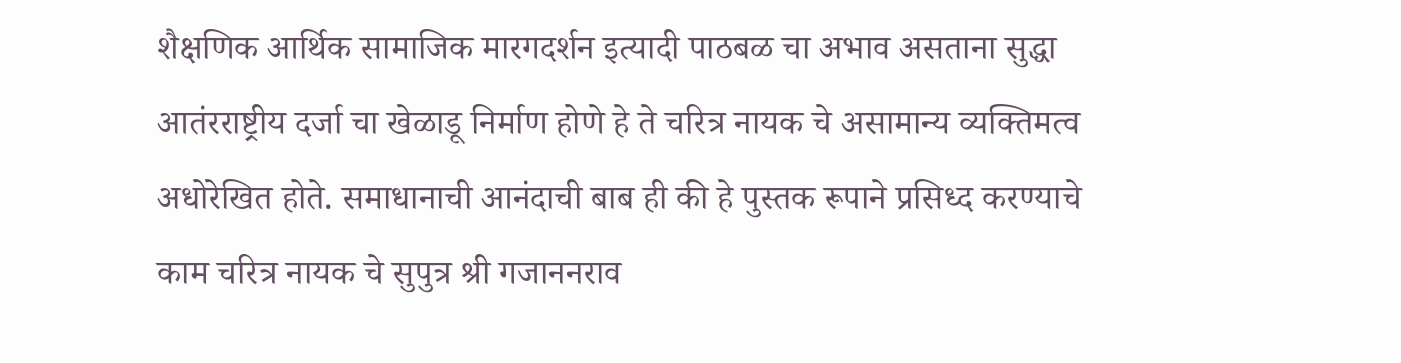शैक्षणिक आर्थिक सामाजिक मारगदर्शन इत्यादी पाठबळ चा अभाव असताना सुद्धा आतंरराष्ट्रीय दर्जा चा खेळाडू निर्माण होणे हे ते चरित्र नायक चे असामान्य व्यक्तिमत्व अधोरेखित होते. समाधानाची आनंदाची बाब ही की हे पुस्तक रूपाने प्रसिध्द करण्याचे काम चरित्र नायक चे सुपुत्र श्री गजाननराव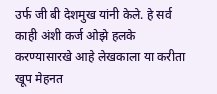उर्फ जी बी देशमुख यांनी केले. हे सर्व काही अंशी कर्ज ओझे हलके करण्यासारखे आहे लेखकाला या करीता खूप मेहनत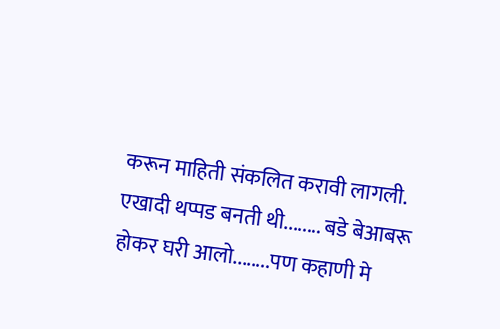करून माहिती संकलित करावी लागली. एखादी थप्पड बनती थी........ बडे बेआबरू होकर घरी आलो........पण कहाणी मे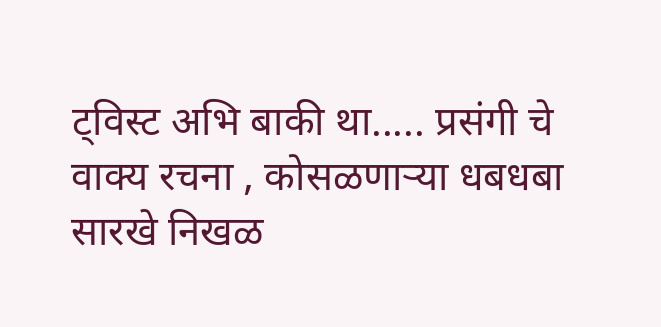ट्विस्ट अभि बाकी था..... प्रसंगी चे वाक्य रचना , कोसळणाऱ्या धबधबा सारखे निखळ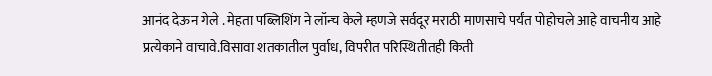आनंद देऊन गेले . मेहता पब्लिशिंग ने लॉन्च केले म्हणजे सर्वदूर मराठी माणसाचे पर्यंत पोहोचले आहे वाचनीय आहे प्रत्येकाने वाचावे.विसावा शतकातील पुर्वाध, विपरीत परिस्थितीतही किती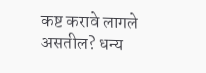कष्ट करावे लागले असतील? धन्य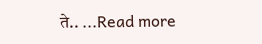ते.. ...Read more